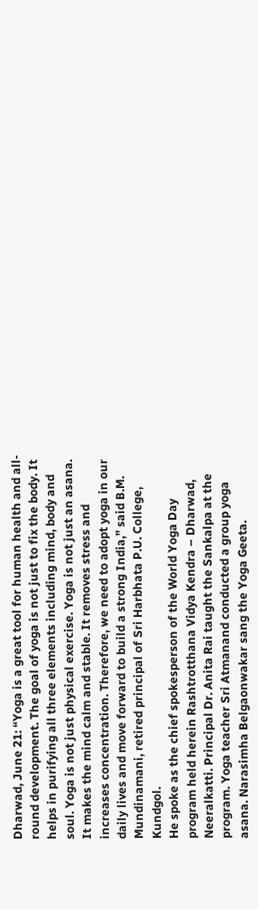Dharwad, June 21: “Yoga is a great tool for human health and all-round development. The goal of yoga is not just to fix the body. It helps in purifying all three elements including mind, body and soul. Yoga is not just physical exercise. Yoga is not just an asana. It makes the mind calm and stable. It removes stress and increases concentration. Therefore, we need to adopt yoga in our daily lives and move forward to build a strong India,” said B.M. Mundinamani, retired principal of Sri Harbhata P.U. College, Kundgol.
He spoke as the chief spokesperson of the World Yoga Day program held herein Rashtrotthana Vidya Kendra – Dharwad, Neeralkatti. Principal Dr. Anita Rai taught the Sankalpa at the program. Yoga teacher Sri Atmanand conducted a group yoga asana. Narasimha Belgaonwakar sang the Yoga Geeta.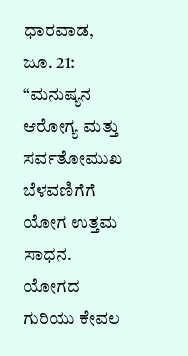ಧಾರವಾಡ, ಜೂ. 21: “ಮನುಷ್ಯನ ಆರೋಗ್ಯ ಮತ್ತು ಸರ್ವತೋಮುಖ ಬೆಳವಣಿಗೆಗೆ ಯೋಗ ಉತ್ತಮ ಸಾಧನ. ಯೋಗದ ಗುರಿಯು ಕೇವಲ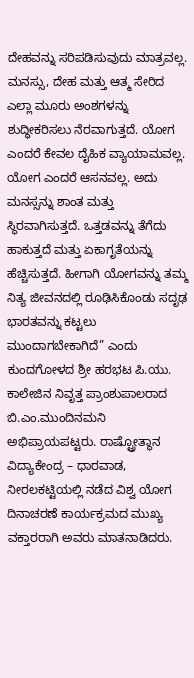ದೇಹವನ್ನು ಸರಿಪಡಿಸುವುದು ಮಾತ್ರವಲ್ಲ. ಮನಸ್ಸು, ದೇಹ ಮತ್ತು ಆತ್ಮ ಸೇರಿದ ಎಲ್ಲಾ ಮೂರು ಅಂಶಗಳನ್ನು ಶುದ್ಧೀಕರಿಸಲು ನೆರವಾಗುತ್ತದೆ. ಯೋಗ ಎಂದರೆ ಕೇವಲ ದೈಹಿಕ ವ್ಯಾಯಾಮವಲ್ಲ. ಯೋಗ ಎಂದರೆ ಆಸನವಲ್ಲ. ಅದು ಮನಸ್ಸನ್ನು ಶಾಂತ ಮತ್ತು ಸ್ಥಿರವಾಗಿಸುತ್ತದೆ. ಒತ್ತಡವನ್ನು ತೆಗೆದು ಹಾಕುತ್ತದೆ ಮತ್ತು ಏಕಾಗೃತೆಯನ್ನು ಹೆಚ್ಚಿಸುತ್ತದೆ. ಹೀಗಾಗಿ ಯೋಗವನ್ನು ತಮ್ಮ ನಿತ್ಯ ಜೀವನದಲ್ಲಿ ರೂಢಿಸಿಕೊಂಡು ಸದೃಢ ಭಾರತವನ್ನು ಕಟ್ಟಲು ಮುಂದಾಗಬೇಕಾಗಿದೆ” ಎಂದು ಕುಂದಗೋಳದ ಶ್ರೀ ಹರಭಟ ಪಿ.ಯು. ಕಾಲೇಜಿನ ನಿವೃತ್ತ ಪ್ರಾಂಶುಪಾಲರಾದ ಬಿ.ಎಂ.ಮುಂದಿನಮನಿ ಅಭಿಪ್ರಾಯಪಟ್ಟರು. ರಾಷ್ಟ್ರೋತ್ಥಾನ ವಿದ್ಯಾಕೇಂದ್ರ – ಧಾರವಾಡ, ನೀರಲಕಟ್ಟಿಯಲ್ಲಿ ನಡೆದ ವಿಶ್ವ ಯೋಗ ದಿನಾಚರಣೆ ಕಾರ್ಯಕ್ರಮದ ಮುಖ್ಯ ವಕ್ತಾರರಾಗಿ ಅವರು ಮಾತನಾಡಿದರು.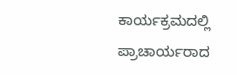ಕಾರ್ಯಕ್ರಮದಲ್ಲಿ ಪ್ರಾಚಾರ್ಯರಾದ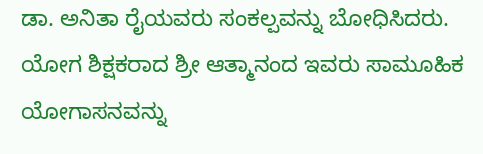ಡಾ. ಅನಿತಾ ರೈಯವರು ಸಂಕಲ್ಪವನ್ನು ಬೋಧಿಸಿದರು. ಯೋಗ ಶಿಕ್ಷಕರಾದ ಶ್ರೀ ಆತ್ಮಾನಂದ ಇವರು ಸಾಮೂಹಿಕ ಯೋಗಾಸನವನ್ನು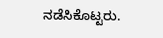ನಡೆಸಿಕೊಟ್ಟರು.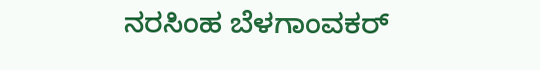ನರಸಿಂಹ ಬೆಳಗಾಂವಕರ್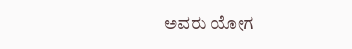ಅವರು ಯೋಗ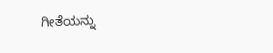ಗೀತೆಯನ್ನು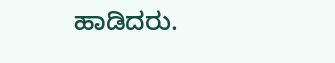ಹಾಡಿದರು.